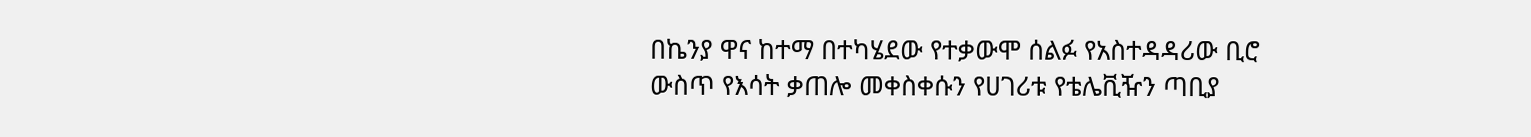በኬንያ ዋና ከተማ በተካሄደው የተቃውሞ ሰልፉ የአስተዳዳሪው ቢሮ ውስጥ የእሳት ቃጠሎ መቀስቀሱን የሀገሪቱ የቴሌቪዥን ጣቢያ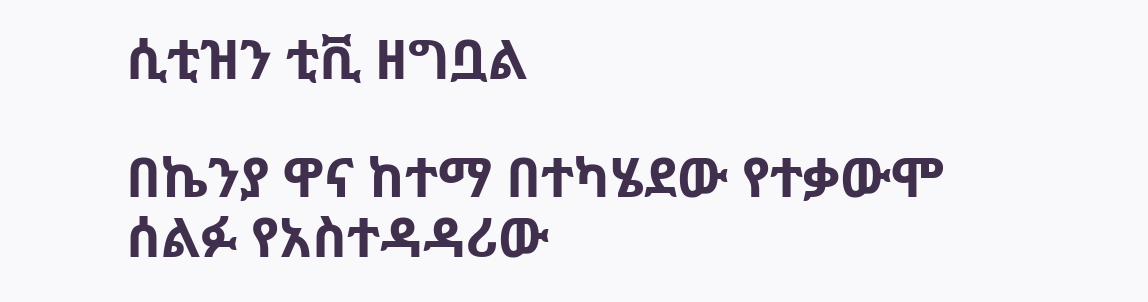ሲቲዝን ቲቪ ዘግቧል

በኬንያ ዋና ከተማ በተካሄደው የተቃውሞ ሰልፉ የአስተዳዳሪው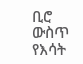ቢሮ ውስጥ የእሳት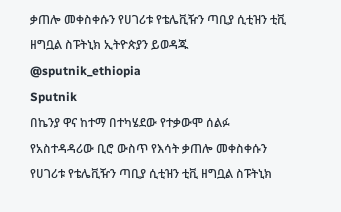ቃጠሎ መቀስቀሱን የሀገሪቱ የቴሌቪዥን ጣቢያ ሲቲዝን ቲቪ ዘግቧል ስፑትኒክ ኢትዮጵያን ይወዳጁ @sputnik_ethiopia
Sputnik
በኬንያ ዋና ከተማ በተካሄደው የተቃውሞ ሰልፉ የአስተዳዳሪው ቢሮ ውስጥ የእሳት ቃጠሎ መቀስቀሱን የሀገሪቱ የቴሌቪዥን ጣቢያ ሲቲዝን ቲቪ ዘግቧል ስፑትኒክ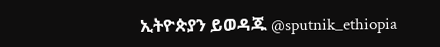ኢትዮጵያን ይወዳጁ @sputnik_ethiopia